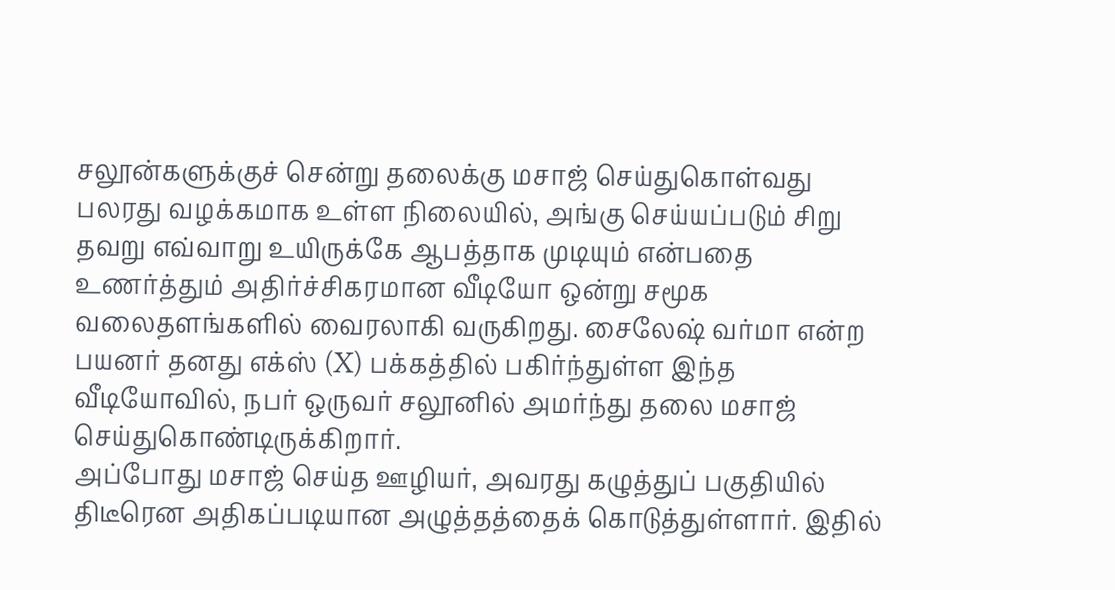சலூன்களுக்குச் சென்று தலைக்கு மசாஜ் செய்துகொள்வது பலரது வழக்கமாக உள்ள நிலையில், அங்கு செய்யப்படும் சிறு தவறு எவ்வாறு உயிருக்கே ஆபத்தாக முடியும் என்பதை உணர்த்தும் அதிர்ச்சிகரமான வீடியோ ஒன்று சமூக வலைதளங்களில் வைரலாகி வருகிறது. சைலேஷ் வர்மா என்ற பயனர் தனது எக்ஸ் (X) பக்கத்தில் பகிர்ந்துள்ள இந்த வீடியோவில், நபர் ஒருவர் சலூனில் அமர்ந்து தலை மசாஜ் செய்துகொண்டிருக்கிறார்.
அப்போது மசாஜ் செய்த ஊழியர், அவரது கழுத்துப் பகுதியில் திடீரென அதிகப்படியான அழுத்தத்தைக் கொடுத்துள்ளார். இதில்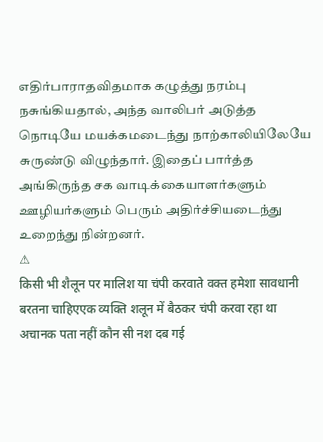எதிர்பாராதவிதமாக கழுத்து நரம்பு நசுங்கியதால், அந்த வாலிபர் அடுத்த நொடியே மயக்கமடைந்து நாற்காலியிலேயே சுருண்டு விழுந்தார். இதைப் பார்த்த அங்கிருந்த சக வாடிக்கையாளர்களும் ஊழியர்களும் பெரும் அதிர்ச்சியடைந்து உறைந்து நின்றனர்.
⚠
किसी भी शैलून पर मालिश या चंपी करवाते वक्त हमेशा सावधानी बरतना चाहिएएक व्यक्ति शलून में बैठकर चंपी करवा रहा था अचानक पता नहीं कौन सी नश दब गई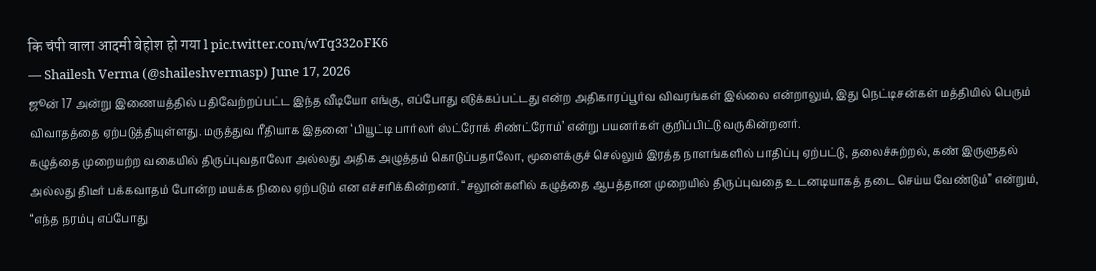कि चंपी वाला आदमी बेहोश हो गया l pic.twitter.com/wTq332oFK6
— Shailesh Verma (@shaileshvermasp) June 17, 2026
ஜூன் 17 அன்று இணையத்தில் பதிவேற்றப்பட்ட இந்த வீடியோ எங்கு, எப்போது எடுக்கப்பட்டது என்ற அதிகாரப்பூர்வ விவரங்கள் இல்லை என்றாலும், இது நெட்டிசன்கள் மத்தியில் பெரும் விவாதத்தை ஏற்படுத்தியுள்ளது. மருத்துவ ரீதியாக இதனை ‘பியூட்டி பார்லர் ஸ்ட்ரோக் சிண்ட்ரோம்’ என்று பயனர்கள் குறிப்பிட்டு வருகின்றனர்.
கழுத்தை முறையற்ற வகையில் திருப்புவதாலோ அல்லது அதிக அழுத்தம் கொடுப்பதாலோ, மூளைக்குச் செல்லும் இரத்த நாளங்களில் பாதிப்பு ஏற்பட்டு, தலைச்சுற்றல், கண் இருளுதல் அல்லது திடீர் பக்கவாதம் போன்ற மயக்க நிலை ஏற்படும் என எச்சரிக்கின்றனர். “சலூன்களில் கழுத்தை ஆபத்தான முறையில் திருப்புவதை உடனடியாகத் தடை செய்ய வேண்டும்” என்றும், “எந்த நரம்பு எப்போது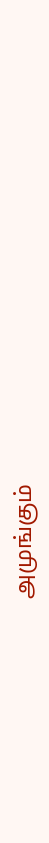அமுங்கும்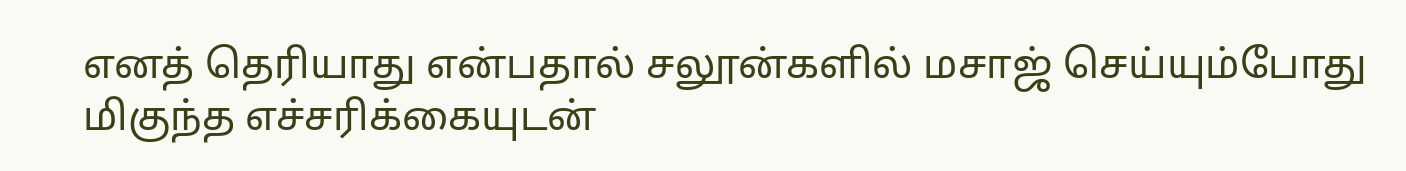எனத் தெரியாது என்பதால் சலூன்களில் மசாஜ் செய்யும்போது மிகுந்த எச்சரிக்கையுடன்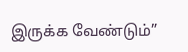இருக்க வேண்டும்”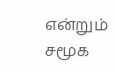என்றும் சமூக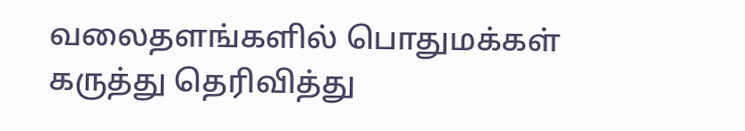வலைதளங்களில் பொதுமக்கள் கருத்து தெரிவித்து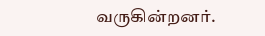வருகின்றனர்.